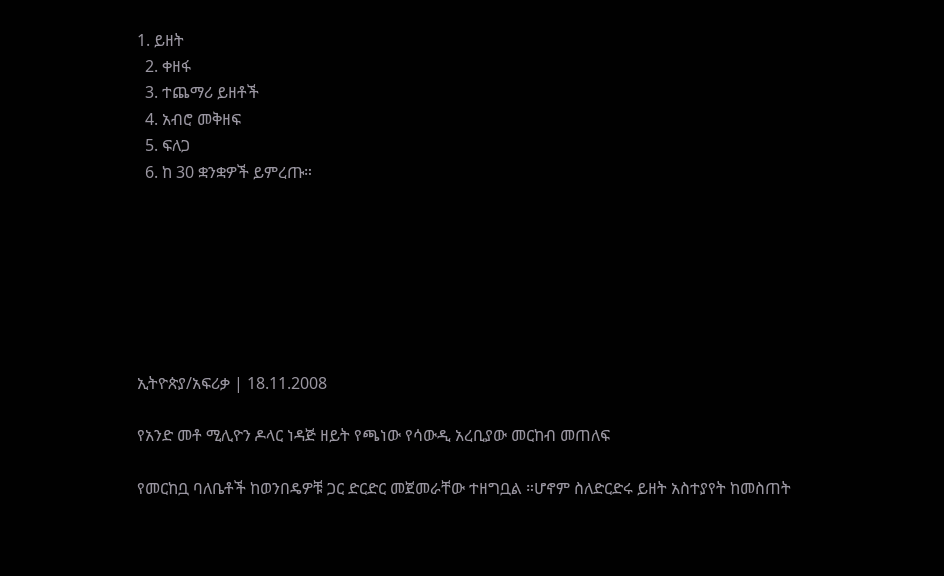1. ይዘት
  2. ቀዘፋ
  3. ተጨማሪ ይዘቶች
  4. አብሮ መቅዘፍ
  5. ፍለጋ
  6. ከ 30 ቋንቋዎች ይምረጡ።







ኢትዮጵያ/አፍሪቃ | 18.11.2008

የአንድ መቶ ሚሊዮን ዶላር ነዳጅ ዘይት የጫነው የሳውዲ አረቢያው መርከብ መጠለፍ

የመርከቧ ባለቤቶች ከወንበዴዎቹ ጋር ድርድር መጀመራቸው ተዘግቧል ።ሆኖም ስለድርድሩ ይዘት አስተያየት ከመስጠት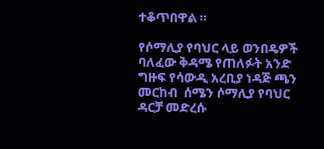ተቆጥበዋል ።

የሶማሊያ የባህር ላይ ወንበዴዎች ባለፈው ቅዳሜ የጠለፉት አንድ ግዙፍ የሳውዲ አረቢያ ነዳጅ ጫን መርከብ  ሰሜን ሶማሊያ የባህር ዳርቻ መድረሱ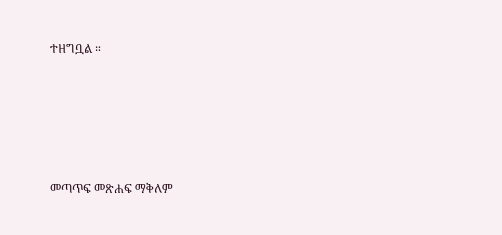ተዘግቧል ።





መጣጥፍ መጽሐፍ ማቅለም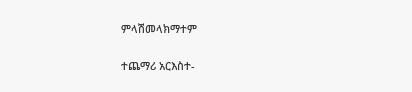ምላሽመላክማተም

ተጨማሪ አርእስተ-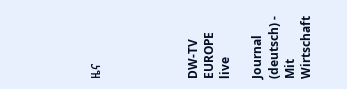ዜና





DW-TV EUROPE live

Journal (deutsch) - Mit Wirtschaft